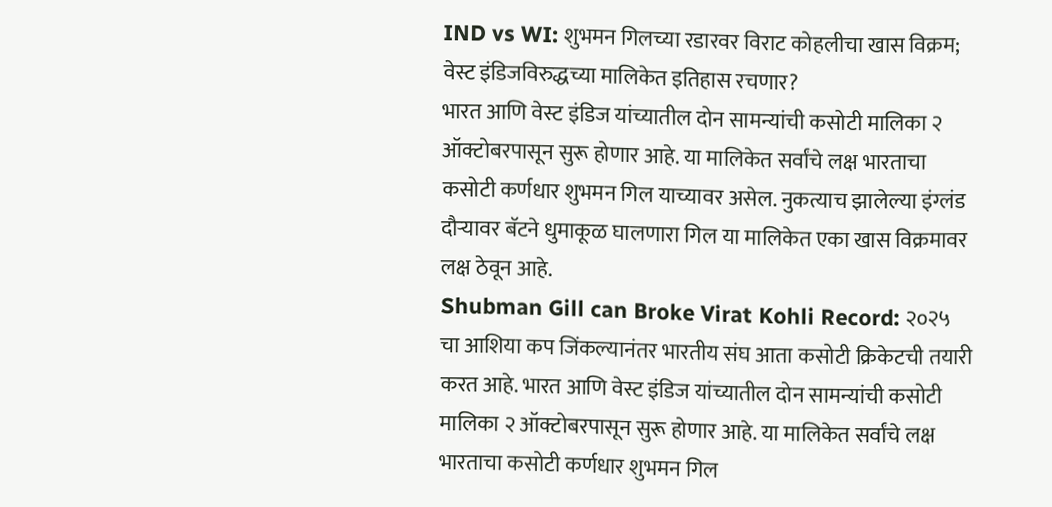IND vs WI: शुभमन गिलच्या रडारवर विराट कोहलीचा खास विक्रम; वेस्ट इंडिजविरुद्धच्या मालिकेत इतिहास रचणार?
भारत आणि वेस्ट इंडिज यांच्यातील दोन सामन्यांची कसोटी मालिका २ ऑक्टोबरपासून सुरू होणार आहे. या मालिकेत सर्वांचे लक्ष भारताचा कसोटी कर्णधार शुभमन गिल याच्यावर असेल. नुकत्याच झालेल्या इंग्लंड दौऱ्यावर बॅटने धुमाकूळ घालणारा गिल या मालिकेत एका खास विक्रमावर लक्ष ठेवून आहे.
Shubman Gill can Broke Virat Kohli Record: २०२५ चा आशिया कप जिंकल्यानंतर भारतीय संघ आता कसोटी क्रिकेटची तयारी करत आहे. भारत आणि वेस्ट इंडिज यांच्यातील दोन सामन्यांची कसोटी मालिका २ ऑक्टोबरपासून सुरू होणार आहे. या मालिकेत सर्वांचे लक्ष भारताचा कसोटी कर्णधार शुभमन गिल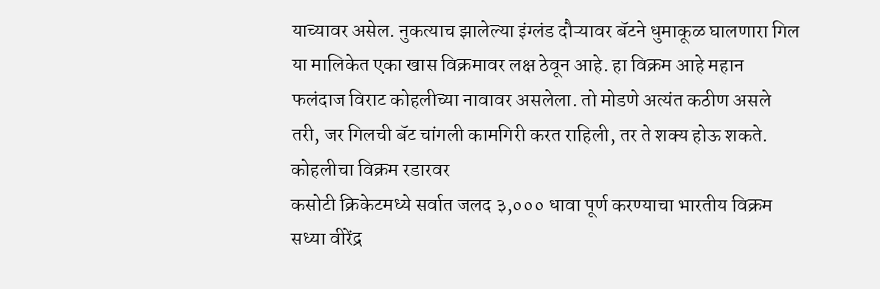याच्यावर असेल. नुकत्याच झालेल्या इंग्लंड दौऱ्यावर बॅटने धुमाकूळ घालणारा गिल या मालिकेत एका खास विक्रमावर लक्ष ठेवून आहे. हा विक्रम आहे महान फलंदाज विराट कोहलीच्या नावावर असलेला. तो मोडणे अत्यंत कठीण असले तरी, जर गिलची बॅट चांगली कामगिरी करत राहिली, तर ते शक्य होऊ शकते.
कोहलीचा विक्रम रडारवर
कसोटी क्रिकेटमध्ये सर्वात जलद ३,००० धावा पूर्ण करण्याचा भारतीय विक्रम सध्या वीरेंद्र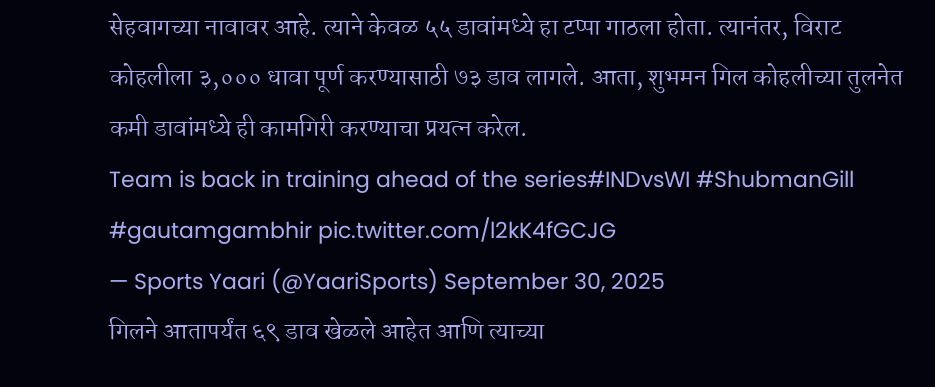सेहवागच्या नावावर आहे. त्याने केवळ ५५ डावांमध्ये हा टप्पा गाठला होता. त्यानंतर, विराट कोहलीला ३,००० धावा पूर्ण करण्यासाठी ७३ डाव लागले. आता, शुभमन गिल कोहलीच्या तुलनेत कमी डावांमध्ये ही कामगिरी करण्याचा प्रयत्न करेल.
Team is back in training ahead of the series#INDvsWI #ShubmanGill #gautamgambhir pic.twitter.com/l2kK4fGCJG
— Sports Yaari (@YaariSports) September 30, 2025
गिलने आतापर्यंत ६९ डाव खेळले आहेत आणि त्याच्या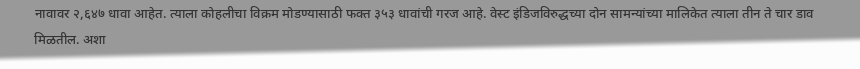नावावर २,६४७ धावा आहेत. त्याला कोहलीचा विक्रम मोडण्यासाठी फक्त ३५३ धावांची गरज आहे. वेस्ट इंडिजविरुद्धच्या दोन सामन्यांच्या मालिकेत त्याला तीन ते चार डाव मिळतील. अशा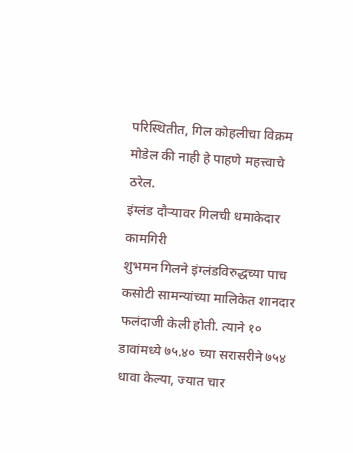परिस्थितीत, गिल कोहलीचा विक्रम मोडेल की नाही हे पाहणे महत्त्वाचे ठरेल.
इंग्लंड दौऱ्यावर गिलची धमाकेदार कामगिरी
शुभमन गिलने इंग्लंडविरुद्धच्या पाच कसोटी सामन्यांच्या मालिकेत शानदार फलंदाजी केली होती. त्याने १० डावांमध्ये ७५.४० च्या सरासरीने ७५४ धावा केल्या, ज्यात चार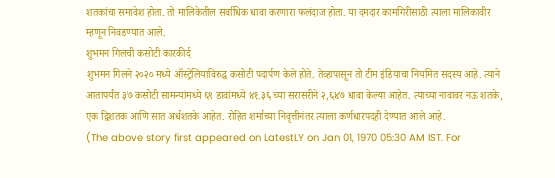शतकांचा समावेश होता. तो मालिकेतील सर्वाधिक धावा करणारा फलंदाज होता. या दमदार कामगिरीसाठी त्याला मालिकावीर म्हणून निवडण्यात आले.
शुभमन गिलची कसोटी कारकीर्द
शुभमन गिलने २०२० मध्ये ऑस्ट्रेलियाविरुद्ध कसोटी पदार्पण केले होते. तेव्हापासून तो टीम इंडियाचा नियमित सदस्य आहे. त्याने आतापर्यंत ३७ कसोटी सामन्यांमध्ये ६९ डावांमध्ये ४१.३६ च्या सरासरीने २,६४७ धावा केल्या आहेत. त्याच्या नावावर नऊ शतके, एक द्विशतक आणि सात अर्धशतके आहेत. रोहित शर्माच्या निवृत्तीनंतर त्याला कर्णधारपदही देण्यात आले आहे.
(The above story first appeared on LatestLY on Jan 01, 1970 05:30 AM IST. For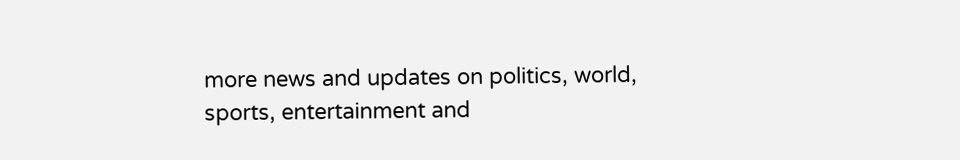more news and updates on politics, world, sports, entertainment and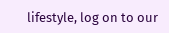lifestyle, log on to our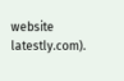website latestly.com).